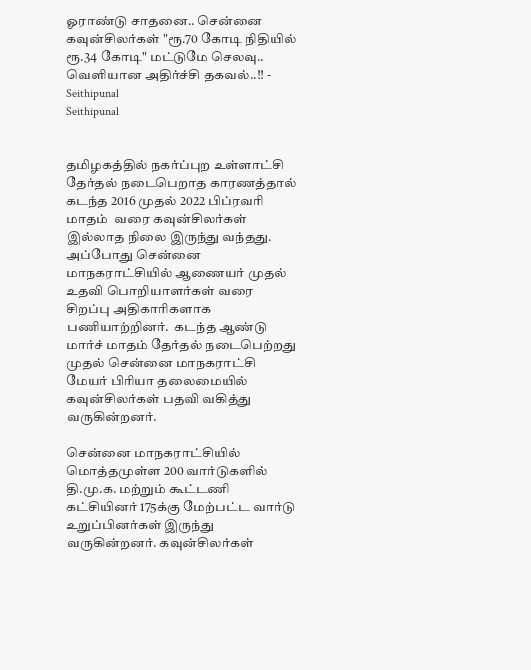ஓராண்டு சாதனை.. சென்னை கவுன்சிலர்கள் "ரூ.70 கோடி நிதியில் ரூ.34 கோடி" மட்டுமே செலவு.. வெளியான அதிர்ச்சி தகவல்..!! - Seithipunal
Seithipunal


தமிழகத்தில் நகர்ப்புற உள்ளாட்சி தேர்தல் நடைபெறாத காரணத்தால் கடந்த 2016 முதல் 2022 பிப்ரவரி மாதம்  வரை கவுன்சிலர்கள் இல்லாத நிலை இருந்து வந்தது. அப்போது சென்னை மாநகராட்சியில் ஆணையர் முதல் உதவி பொறியாளர்கள் வரை சிறப்பு அதிகாரிகளாக பணியாற்றினர்.  கடந்த ஆண்டு மார்ச் மாதம் தேர்தல் நடைபெற்றது முதல் சென்னை மாநகராட்சி மேயர் பிரியா தலைமையில் கவுன்சிலர்கள் பதவி வகித்து வருகின்றனர்.

சென்னை மாநகராட்சியில் மொத்தமுள்ள 200 வார்டுகளில் தி.மு.க. மற்றும் கூட்டணி கட்சியினர் 175க்கு மேற்பட்ட வார்டு உறுப்பினர்கள் இருந்து வருகின்றனர். கவுன்சிலர்கள்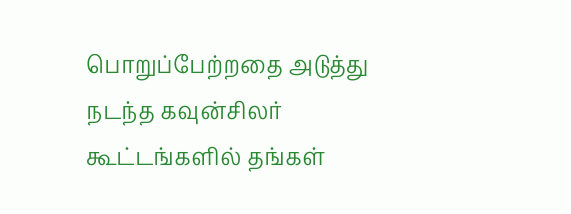பொறுப்பேற்றதை அடுத்து நடந்த கவுன்சிலர் கூட்டங்களில் தங்கள்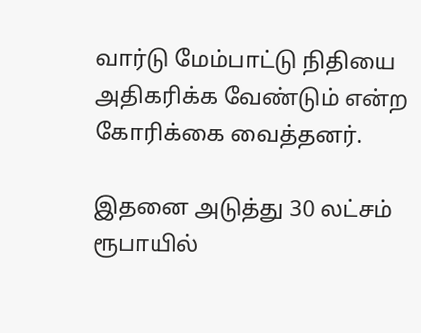வார்டு மேம்பாட்டு நிதியை அதிகரிக்க வேண்டும் என்ற கோரிக்கை வைத்தனர்.

இதனை அடுத்து 30 லட்சம் ரூபாயில்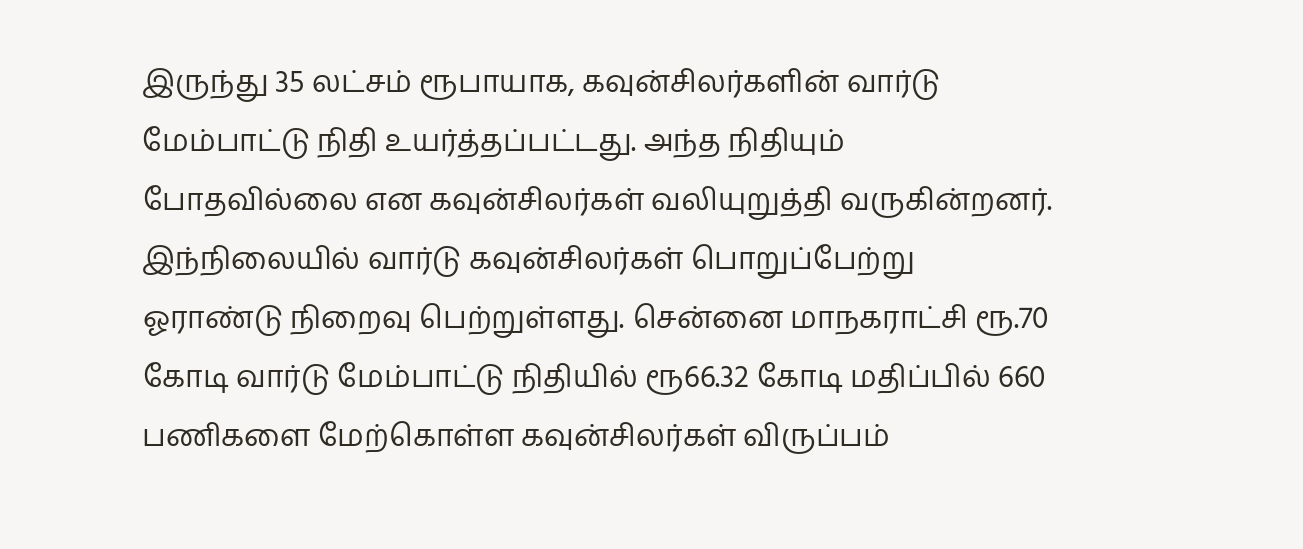இருந்து 35 லட்சம் ரூபாயாக, கவுன்சிலர்களின் வார்டு மேம்பாட்டு நிதி உயர்த்தப்பட்டது. அந்த நிதியும் போதவில்லை என கவுன்சிலர்கள் வலியுறுத்தி வருகின்றனர். இந்நிலையில் வார்டு கவுன்சிலர்கள் பொறுப்பேற்று ஓராண்டு நிறைவு பெற்றுள்ளது. சென்னை மாநகராட்சி ரூ.70 கோடி வார்டு மேம்பாட்டு நிதியில் ரூ66.32 கோடி மதிப்பில் 660 பணிகளை மேற்கொள்ள கவுன்சிலர்கள் விருப்பம்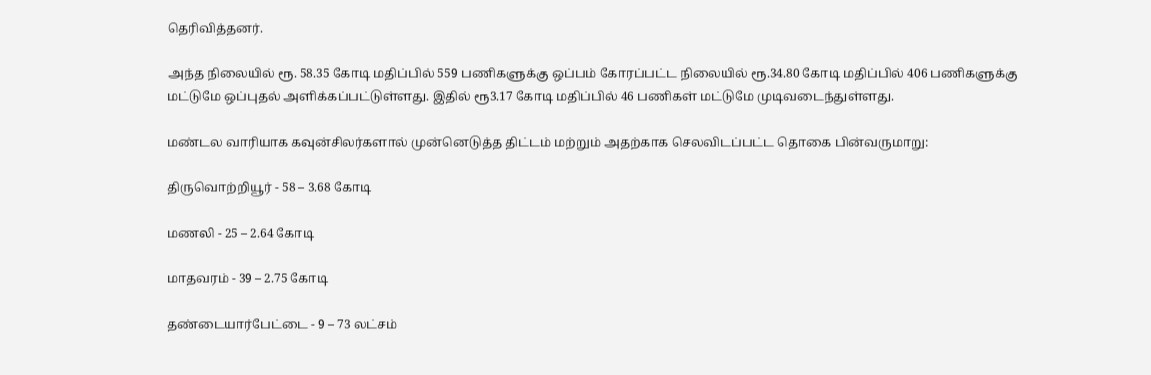தெரிவித்தனர்.

அந்த நிலையில் ரூ. 58.35 கோடி மதிப்பில் 559 பணிகளுக்கு ஒப்பம் கோரப்பட்ட நிலையில் ரூ.34.80 கோடி மதிப்பில் 406 பணிகளுக்கு மட்டுமே ஒப்புதல் அளிக்கப்பட்டுள்ளது. இதில் ரூ3.17 கோடி மதிப்பில் 46 பணிகள் மட்டுமே முடிவடைந்துள்ளது.

மண்டல வாரியாக கவுன்சிலர்களால் முன்னெடுத்த திட்டம் மற்றும் அதற்காக செலவிடப்பட்ட தொகை பின்வருமாறு:

திருவொற்றியூர் - 58 – 3.68 கோடி

மணலி - 25 – 2.64 கோடி

மாதவரம் - 39 – 2.75 கோடி

தண்டையார்பேட்டை - 9 – 73 லட்சம்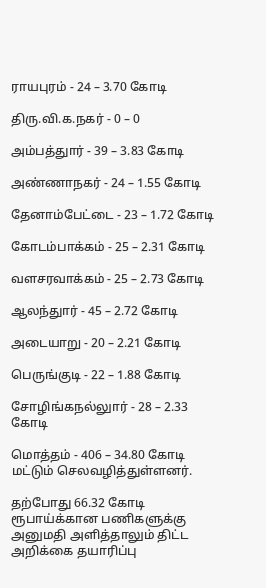ராயபுரம் - 24 – 3.70 கோடி

திரு.வி.க.நகர் - 0 – 0

அம்பத்துார் - 39 – 3.83 கோடி

அண்ணாநகர் - 24 – 1.55 கோடி

தேனாம்பேட்டை - 23 – 1.72 கோடி

கோடம்பாக்கம் - 25 – 2.31 கோடி

வளசரவாக்கம் - 25 – 2.73 கோடி

ஆலந்துார் - 45 – 2.72 கோடி

அடையாறு - 20 – 2.21 கோடி

பெருங்குடி - 22 – 1.88 கோடி

சோழிங்கநல்லுார் - 28 – 2.33 கோடி

மொத்தம் - 406 – 34.80 கோடி மட்டும் செலவழித்துள்ளனர்.

தற்போது 66.32 கோடி ரூபாய்க்கான பணிகளுக்கு அனுமதி அளித்தாலும் திட்ட அறிக்கை தயாரிப்பு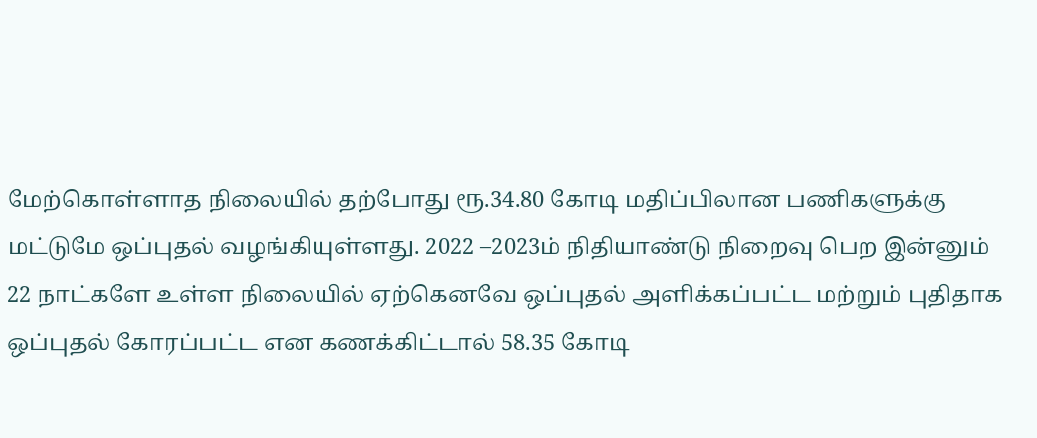மேற்கொள்ளாத நிலையில் தற்போது ரூ.34.80 கோடி மதிப்பிலான பணிகளுக்கு மட்டுமே ஒப்புதல் வழங்கியுள்ளது. 2022 –2023ம் நிதியாண்டு நிறைவு பெற இன்னும் 22 நாட்களே உள்ள நிலையில் ஏற்கெனவே ஒப்புதல் அளிக்கப்பட்ட மற்றும் புதிதாக ஒப்புதல் கோரப்பட்ட என கணக்கிட்டால் 58.35 கோடி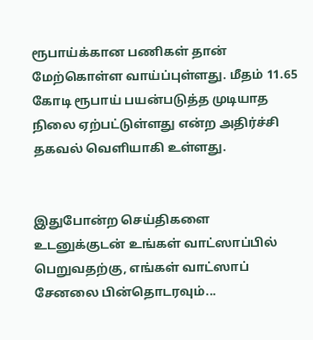ரூபாய்க்கான பணிகள் தான் மேற்கொள்ள வாய்ப்புள்ளது. மீதம் 11.65 கோடி ரூபாய் பயன்படுத்த முடியாத நிலை ஏற்பட்டுள்ளது என்ற அதிர்ச்சி தகவல் வெளியாகி உள்ளது.


இதுபோன்ற செய்திகளை உடனுக்குடன் உங்கள் வாட்ஸாப்பில் பெறுவதற்கு, எங்கள் வாட்ஸாப் சேனலை பின்தொடரவும்...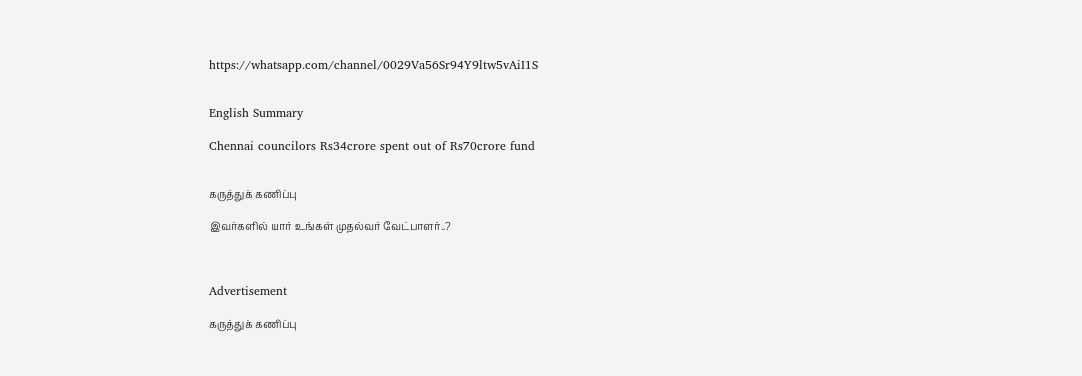https://whatsapp.com/channel/0029Va56Sr94Y9ltw5vAiI1S


English Summary

Chennai councilors Rs34crore spent out of Rs70crore fund


கருத்துக் கணிப்பு

இவர்களில் யார் உங்கள் முதல்வர் வேட்பாளர்..?



Advertisement

கருத்துக் கணிப்பு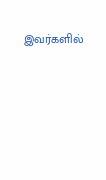இவர்களில்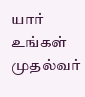யார் உங்கள் முதல்வர்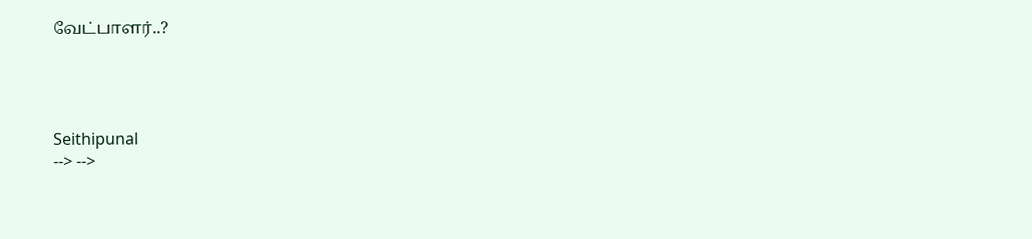வேட்பாளர்..?




Seithipunal
--> -->